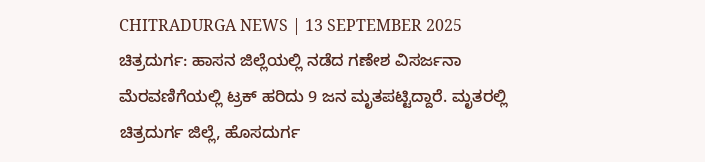CHITRADURGA NEWS | 13 SEPTEMBER 2025
ಚಿತ್ರದುರ್ಗ: ಹಾಸನ ಜಿಲ್ಲೆಯಲ್ಲಿ ನಡೆದ ಗಣೇಶ ವಿಸರ್ಜನಾ ಮೆರವಣಿಗೆಯಲ್ಲಿ ಟ್ರಕ್ ಹರಿದು 9 ಜನ ಮೃತಪಟ್ಟಿದ್ದಾರೆ. ಮೃತರಲ್ಲಿ ಚಿತ್ರದುರ್ಗ ಜಿಲ್ಲೆ, ಹೊಸದುರ್ಗ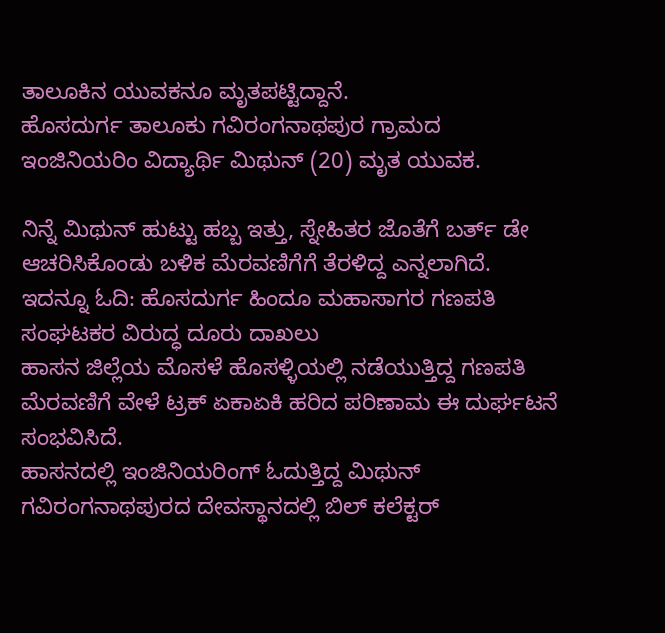ತಾಲೂಕಿನ ಯುವಕನೂ ಮೃತಪಟ್ಟಿದ್ದಾನೆ.
ಹೊಸದುರ್ಗ ತಾಲೂಕು ಗವಿರಂಗನಾಥಪುರ ಗ್ರಾಮದ ಇಂಜಿನಿಯರಿಂ ವಿದ್ಯಾರ್ಥಿ ಮಿಥುನ್ (20) ಮೃತ ಯುವಕ.

ನಿನ್ನೆ ಮಿಥುನ್ ಹುಟ್ಟು ಹಬ್ಬ ಇತ್ತು, ಸ್ನೇಹಿತರ ಜೊತೆಗೆ ಬರ್ತ್ ಡೇ ಆಚರಿಸಿಕೊಂಡು ಬಳಿಕ ಮೆರವಣಿಗೆಗೆ ತೆರಳಿದ್ದ ಎನ್ನಲಾಗಿದೆ.
ಇದನ್ನೂ ಓದಿ: ಹೊಸದುರ್ಗ ಹಿಂದೂ ಮಹಾಸಾಗರ ಗಣಪತಿ ಸಂಘಟಕರ ವಿರುದ್ಧ ದೂರು ದಾಖಲು
ಹಾಸನ ಜಿಲ್ಲೆಯ ಮೊಸಳೆ ಹೊಸಳ್ಳಿಯಲ್ಲಿ ನಡೆಯುತ್ತಿದ್ದ ಗಣಪತಿ ಮೆರವಣಿಗೆ ವೇಳೆ ಟ್ರಕ್ ಏಕಾಏಕಿ ಹರಿದ ಪರಿಣಾಮ ಈ ದುರ್ಘಟನೆ ಸಂಭವಿಸಿದೆ.
ಹಾಸನದಲ್ಲಿ ಇಂಜಿನಿಯರಿಂಗ್ ಓದುತ್ತಿದ್ದ ಮಿಥುನ್ ಗವಿರಂಗನಾಥಪುರದ ದೇವಸ್ಥಾನದಲ್ಲಿ ಬಿಲ್ ಕಲೆಕ್ಟರ್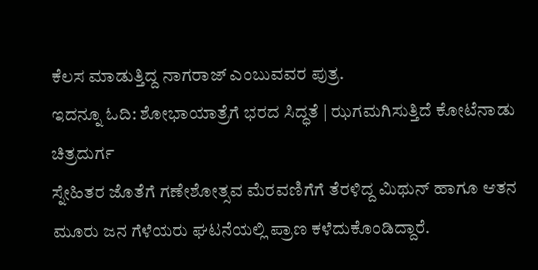ಕೆಲಸ ಮಾಡುತ್ತಿದ್ದ ನಾಗರಾಜ್ ಎಂಬುವವರ ಪುತ್ರ.
ಇದನ್ನೂ ಓದಿ: ಶೋಭಾಯಾತ್ರೆಗೆ ಭರದ ಸಿದ್ಧತೆ | ಝಗಮಗಿಸುತ್ತಿದೆ ಕೋಟೆನಾಡು ಚಿತ್ರದುರ್ಗ
ಸ್ನೇಹಿತರ ಜೊತೆಗೆ ಗಣೇಶೋತ್ಸವ ಮೆರವಣಿಗೆಗೆ ತೆರಳಿದ್ದ ಮಿಥುನ್ ಹಾಗೂ ಆತನ ಮೂರು ಜನ ಗೆಳೆಯರು ಘಟನೆಯಲ್ಲಿ ಪ್ರಾಣ ಕಳೆದುಕೊಂಡಿದ್ದಾರೆ.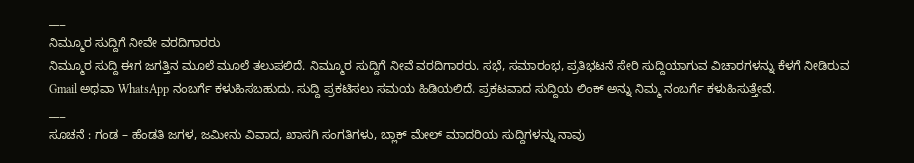___
ನಿಮ್ಮೂರ ಸುದ್ದಿಗೆ ನೀವೇ ವರದಿಗಾರರು
ನಿಮ್ಮೂರ ಸುದ್ದಿ ಈಗ ಜಗತ್ತಿನ ಮೂಲೆ ಮೂಲೆ ತಲುಪಲಿದೆ. ನಿಮ್ಮೂರ ಸುದ್ದಿಗೆ ನೀವೆ ವರದಿಗಾರರು. ಸಭೆ, ಸಮಾರಂಭ, ಪ್ರತಿಭಟನೆ ಸೇರಿ ಸುದ್ದಿಯಾಗುವ ವಿಚಾರಗಳನ್ನು ಕೆಳಗೆ ನೀಡಿರುವ Gmail ಅಥವಾ WhatsApp ನಂಬರ್ಗೆ ಕಳುಹಿಸಬಹುದು. ಸುದ್ದಿ ಪ್ರಕಟಿಸಲು ಸಮಯ ಹಿಡಿಯಲಿದೆ. ಪ್ರಕಟವಾದ ಸುದ್ದಿಯ ಲಿಂಕ್ ಅನ್ನು ನಿಮ್ಮ ನಂಬರ್ಗೆ ಕಳುಹಿಸುತ್ತೇವೆ.
___
ಸೂಚನೆ : ಗಂಡ – ಹೆಂಡತಿ ಜಗಳ, ಜಮೀನು ವಿವಾದ, ಖಾಸಗಿ ಸಂಗತಿಗಳು, ಬ್ಲಾಕ್ ಮೇಲ್ ಮಾದರಿಯ ಸುದ್ದಿಗಳನ್ನು ನಾವು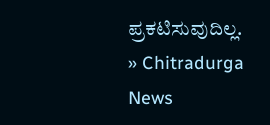ಪ್ರಕಟಿಸುವುದಿಲ್ಲ.
» Chitradurga News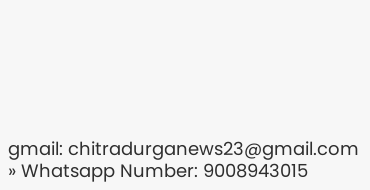gmail: chitradurganews23@gmail.com
» Whatsapp Number: 9008943015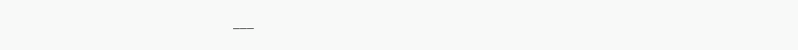___